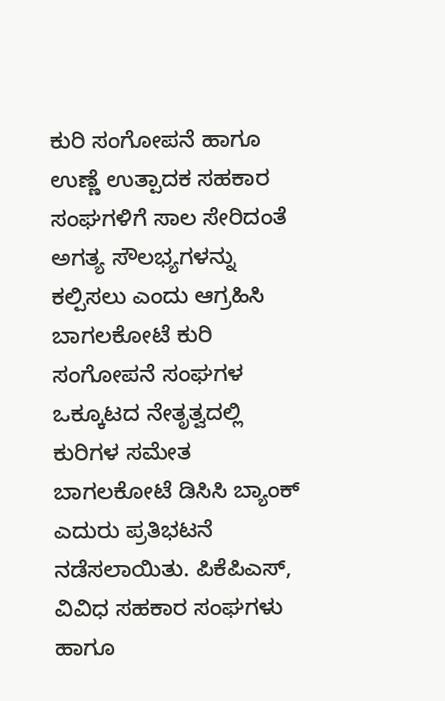ಕುರಿ ಸಂಗೋಪನೆ ಹಾಗೂ ಉಣ್ಣೆ ಉತ್ಪಾದಕ ಸಹಕಾರ ಸಂಘಗಳಿಗೆ ಸಾಲ ಸೇರಿದಂತೆ ಅಗತ್ಯ ಸೌಲಭ್ಯಗಳನ್ನು ಕಲ್ಪಿಸಲು ಎಂದು ಆಗ್ರಹಿಸಿ ಬಾಗಲಕೋಟೆ ಕುರಿ ಸಂಗೋಪನೆ ಸಂಘಗಳ ಒಕ್ಕೂಟದ ನೇತೃತ್ವದಲ್ಲಿ ಕುರಿಗಳ ಸಮೇತ ಬಾಗಲಕೋಟೆ ಡಿಸಿಸಿ ಬ್ಯಾಂಕ್ ಎದುರು ಪ್ರತಿಭಟನೆ ನಡೆಸಲಾಯಿತು. ಪಿಕೆಪಿಎಸ್, ವಿವಿಧ ಸಹಕಾರ ಸಂಘಗಳು ಹಾಗೂ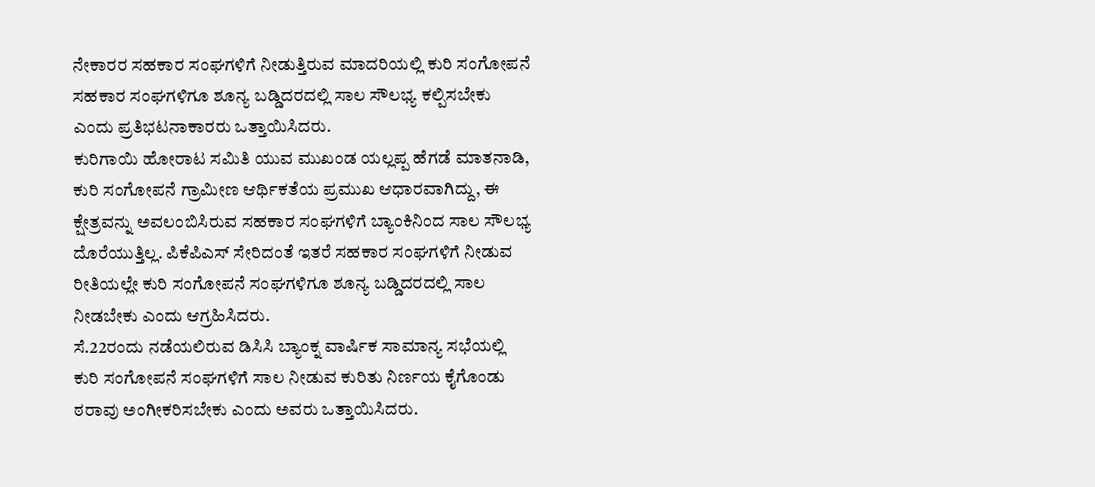ನೇಕಾರರ ಸಹಕಾರ ಸಂಘಗಳಿಗೆ ನೀಡುತ್ತಿರುವ ಮಾದರಿಯಲ್ಲಿ ಕುರಿ ಸಂಗೋಪನೆ ಸಹಕಾರ ಸಂಘಗಳಿಗೂ ಶೂನ್ಯ ಬಡ್ಡಿದರದಲ್ಲಿ ಸಾಲ ಸೌಲಭ್ಯ ಕಲ್ಪಿಸಬೇಕು ಎಂದು ಪ್ರತಿಭಟನಾಕಾರರು ಒತ್ತಾಯಿಸಿದರು.
ಕುರಿಗಾಯಿ ಹೋರಾಟ ಸಮಿತಿ ಯುವ ಮುಖಂಡ ಯಲ್ಲಪ್ಪ ಹೆಗಡೆ ಮಾತನಾಡಿ, ಕುರಿ ಸಂಗೋಪನೆ ಗ್ರಾಮೀಣ ಆರ್ಥಿಕತೆಯ ಪ್ರಮುಖ ಆಧಾರವಾಗಿದ್ದು, ಈ ಕ್ಷೇತ್ರವನ್ನು ಅವಲಂಬಿಸಿರುವ ಸಹಕಾರ ಸಂಘಗಳಿಗೆ ಬ್ಯಾಂಕಿನಿಂದ ಸಾಲ ಸೌಲಭ್ಯ ದೊರೆಯುತ್ತಿಲ್ಲ. ಪಿಕೆಪಿಎಸ್ ಸೇರಿದಂತೆ ಇತರೆ ಸಹಕಾರ ಸಂಘಗಳಿಗೆ ನೀಡುವ ರೀತಿಯಲ್ಲೇ ಕುರಿ ಸಂಗೋಪನೆ ಸಂಘಗಳಿಗೂ ಶೂನ್ಯ ಬಡ್ಡಿದರದಲ್ಲಿ ಸಾಲ ನೀಡಬೇಕು ಎಂದು ಆಗ್ರಹಿಸಿದರು.
ಸೆ.22ರಂದು ನಡೆಯಲಿರುವ ಡಿಸಿಸಿ ಬ್ಯಾಂಕ್ನ ವಾರ್ಷಿಕ ಸಾಮಾನ್ಯ ಸಭೆಯಲ್ಲಿ ಕುರಿ ಸಂಗೋಪನೆ ಸಂಘಗಳಿಗೆ ಸಾಲ ನೀಡುವ ಕುರಿತು ನಿರ್ಣಯ ಕೈಗೊಂಡು ಠರಾವು ಅಂಗೀಕರಿಸಬೇಕು ಎಂದು ಅವರು ಒತ್ತಾಯಿಸಿದರು.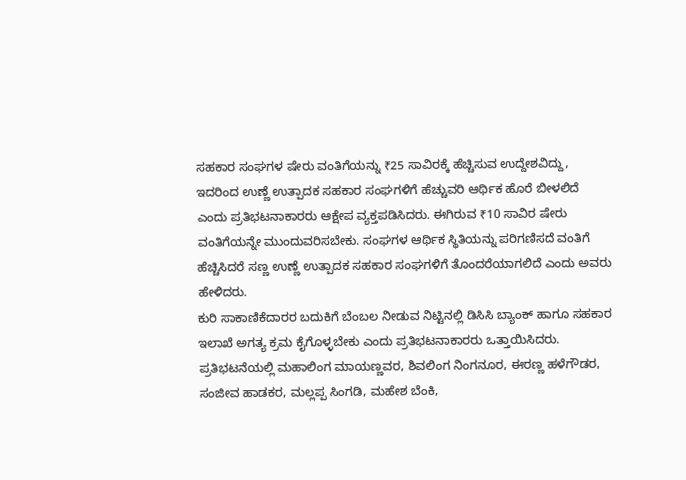ಸಹಕಾರ ಸಂಘಗಳ ಷೇರು ವಂತಿಗೆಯನ್ನು ₹25 ಸಾವಿರಕ್ಕೆ ಹೆಚ್ಚಿಸುವ ಉದ್ದೇಶವಿದ್ದು, ಇದರಿಂದ ಉಣ್ಣೆ ಉತ್ಪಾದಕ ಸಹಕಾರ ಸಂಘಗಳಿಗೆ ಹೆಚ್ಚುವರಿ ಆರ್ಥಿಕ ಹೊರೆ ಬೀಳಲಿದೆ ಎಂದು ಪ್ರತಿಭಟನಾಕಾರರು ಆಕ್ಷೇಪ ವ್ಯಕ್ತಪಡಿಸಿದರು. ಈಗಿರುವ ₹10 ಸಾವಿರ ಷೇರು ವಂತಿಗೆಯನ್ನೇ ಮುಂದುವರಿಸಬೇಕು. ಸಂಘಗಳ ಆರ್ಥಿಕ ಸ್ಥಿತಿಯನ್ನು ಪರಿಗಣಿಸದೆ ವಂತಿಗೆ ಹೆಚ್ಚಿಸಿದರೆ ಸಣ್ಣ ಉಣ್ಣೆ ಉತ್ಪಾದಕ ಸಹಕಾರ ಸಂಘಗಳಿಗೆ ತೊಂದರೆಯಾಗಲಿದೆ ಎಂದು ಅವರು ಹೇಳಿದರು.
ಕುರಿ ಸಾಕಾಣಿಕೆದಾರರ ಬದುಕಿಗೆ ಬೆಂಬಲ ನೀಡುವ ನಿಟ್ಟಿನಲ್ಲಿ ಡಿಸಿಸಿ ಬ್ಯಾಂಕ್ ಹಾಗೂ ಸಹಕಾರ ಇಲಾಖೆ ಅಗತ್ಯ ಕ್ರಮ ಕೈಗೊಳ್ಳಬೇಕು ಎಂದು ಪ್ರತಿಭಟನಾಕಾರರು ಒತ್ತಾಯಿಸಿದರು.
ಪ್ರತಿಭಟನೆಯಲ್ಲಿ ಮಹಾಲಿಂಗ ಮಾಯಣ್ಣವರ, ಶಿವಲಿಂಗ ನಿಂಗನೂರ, ಈರಣ್ಣ ಹಳೆಗೌಡರ, ಸಂಜೀವ ಹಾಡಕರ, ಮಲ್ಲಪ್ಪ ಸಿಂಗಡಿ, ಮಹೇಶ ಬೆಂಕಿ,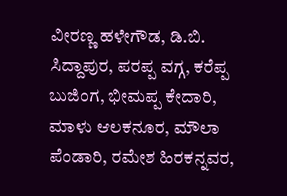ವೀರಣ್ಣ ಹಳೇಗೌಡ, ಡಿ.ಬಿ. ಸಿದ್ದಾಪುರ, ಪರಪ್ಪ ವಗ್ಗ, ಕರೆಪ್ಪ ಬುಜಿಂಗ, ಭೀಮಪ್ಪ ಕೇದಾರಿ, ಮಾಳು ಆಲಕನೂರ, ಮೌಲಾ ಪೆಂಡಾರಿ, ರಮೇಶ ಹಿರಕನ್ನವರ,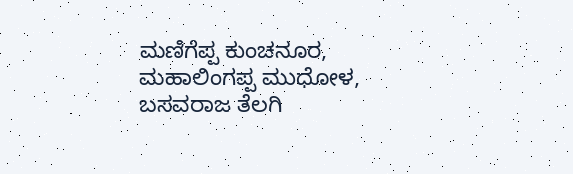ಮಣಿಗೆಪ್ಪ ಕುಂಚನೂರ, ಮಹಾಲಿಂಗಪ್ಪ ಮುಧೋಳ, ಬಸವರಾಜ ತೆಲಗಿ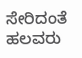ಸೇರಿದಂತೆ ಹಲವರು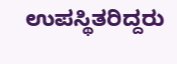ಉಪಸ್ಥಿತರಿದ್ದರು